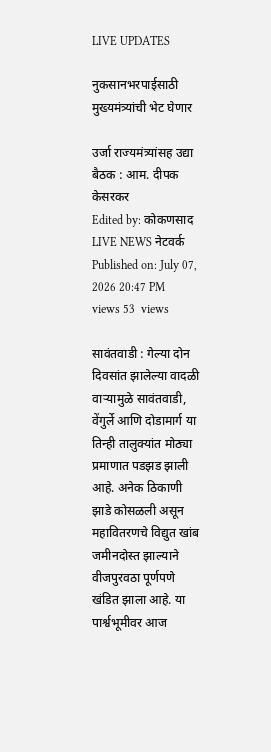LIVE UPDATES

नुकसानभरपाईसाठी मुख्यमंत्र्यांची भेट घेणार

उर्जा राज्यमंत्र्यांसह उद्या बैठक : आम‌. दीपक केसरकर
Edited by: कोकणसाद LIVE NEWS नेटवर्क
Published on: July 07, 2026 20:47 PM
views 53  views

सावंतवाडी : गेल्या दोन दिवसांत झालेल्या वादळी वाऱ्यामुळे सावंतवाडी, वेंगुर्ले आणि दोडामार्ग या तिन्ही तालुक्यांत मोठ्या प्रमाणात पडझड झाली आहे. अनेक ठिकाणी झाडे कोसळली असून महावितरणचे विद्युत खांब जमीनदोस्त झाल्याने वीजपुरवठा पूर्णपणे खंडित झाला आहे. या पार्श्वभूमीवर आज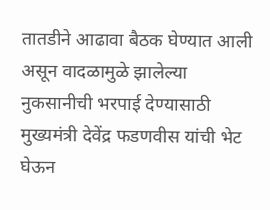तातडीने आढावा बैठक घेण्यात आली असून वादळामुळे झालेल्या नुकसानीची भरपाई देण्यासाठी मुख्यमंत्री देवेंद्र फडणवीस यांची भेट घेऊन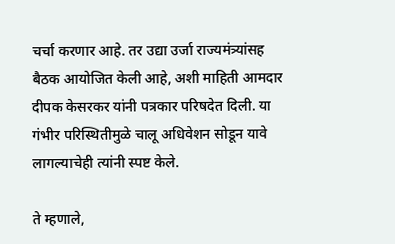चर्चा करणार आहे. तर उद्या उर्जा राज्यमंत्र्यांसह बैठक आयोजित केली आहे, अशी माहिती आमदार दीपक केसरकर यांनी पत्रकार परिषदेत दिली. या गंभीर परिस्थितीमुळे चालू अधिवेशन सोडून यावे लागल्याचेही त्यांनी स्पष्ट केले.

ते म्हणाले,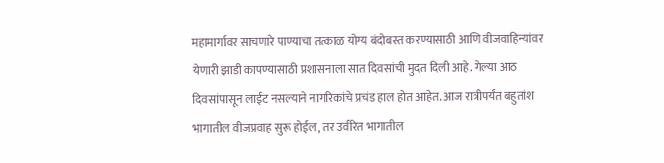महामार्गावर साचणारे पाण्याचा तत्काळ योग्य बंदोबस्त करण्यासाठी आणि वीजवाहिन्यांवर येणारी झाडी कापण्यासाठी प्रशासनाला सात दिवसांची मुदत दिली आहे. गेल्या आठ दिवसांपासून लाईट नसल्याने नागरिकांचे प्रचंड हाल होत आहेत. आज रात्रीपर्यंत बहुतांश भागातील वीजप्रवाह सुरू होईल, तर उर्वरित भागातील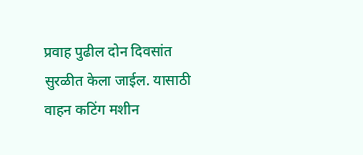प्रवाह पुढील दोन दिवसांत सुरळीत केला जाईल. यासाठी वाहन कटिंग मशीन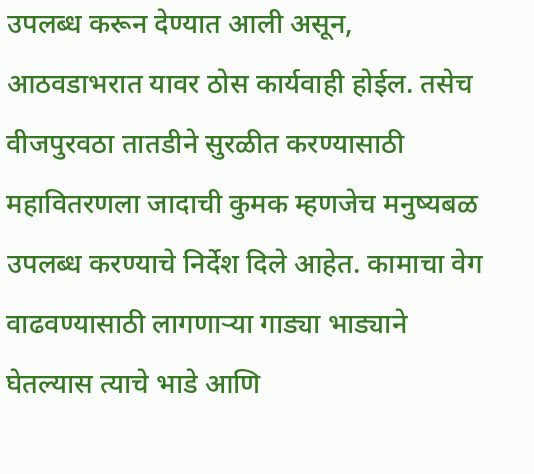उपलब्ध करून देण्यात आली असून, आठवडाभरात यावर ठोस कार्यवाही होईल. तसेच वीजपुरवठा तातडीने सुरळीत करण्यासाठी महावितरणला जादाची कुमक म्हणजेच मनुष्यबळ उपलब्ध करण्याचे निर्देश दिले आहेत. कामाचा वेग वाढवण्यासाठी लागणाऱ्या गाड्या भाड्याने घेतल्यास त्याचे भाडे आणि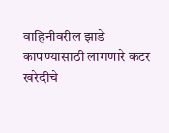वाहिनीवरील झाडे कापण्यासाठी लागणारे कटर खरेदीचे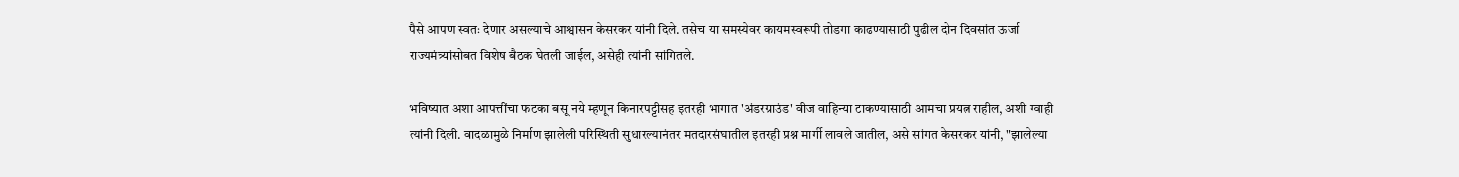पैसे आपण स्वतः देणार असल्याचे आश्वासन केसरकर यांनी दिले. तसेच या समस्येवर कायमस्वरूपी तोडगा काढण्यासाठी पुढील दोन दिवसांत ऊर्जा राज्यमंत्र्यांसोबत विशेष बैठक घेतली जाईल, असेही त्यांनी सांगितले.

भविष्यात अशा आपत्तींचा फटका बसू नये म्हणून किनारपट्टीसह इतरही भागात 'अंडरग्राउंड' वीज वाहिन्या टाकण्यासाठी आमचा प्रयत्न राहील, अशी ग्वाही त्यांनी दिली. वादळामुळे निर्माण झालेली परिस्थिती सुधारल्यानंतर मतदारसंघातील इतरही प्रश्न मार्गी लावले जातील, असे सांगत केसरकर यांनी, "झालेल्या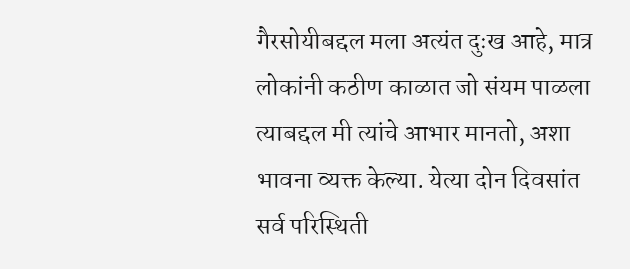गैरसोयीबद्दल मला अत्यंत दुःख आहे, मात्र लोकांनी कठीण काळात जो संयम पाळला त्याबद्दल मी त्यांचे आभार मानतो, अशा भावना व्यक्त केल्या. येत्या दोन दिवसांत सर्व परिस्थिती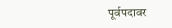पूर्वपदावर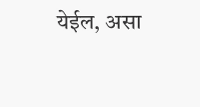येईल, असा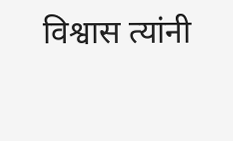विश्वास त्यांनी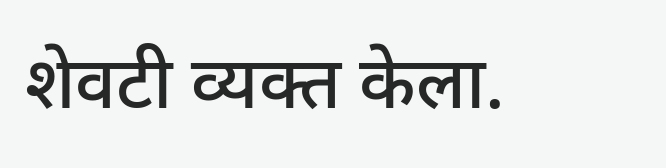शेवटी व्यक्त केला.